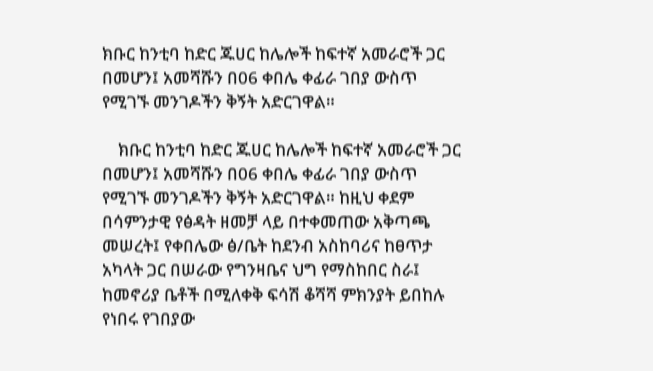ክቡር ከንቲባ ከድር ጁሀር ከሌሎች ከፍተኛ አመራሮች ጋር በመሆን፤ አመሻሹን በ06 ቀበሌ ቀፊራ ገበያ ውስጥ የሚገኙ መንገዶችን ቅኝት አድርገዋል።

    ክቡር ከንቲባ ከድር ጁሀር ከሌሎች ከፍተኛ አመራሮች ጋር በመሆን፤ አመሻሹን በ06 ቀበሌ ቀፊራ ገበያ ውስጥ የሚገኙ መንገዶችን ቅኝት አድርገዋል። ከዚህ ቀደም በሳምንታዊ የፅዳት ዘመቻ ላይ በተቀመጠው አቅጣጫ መሠረት፤ የቀበሌው ፅ/ቤት ከደንብ አስከባሪና ከፀጥታ አካላት ጋር በሠራው የግንዛቤና ህግ የማስከበር ስራ፤ ከመኖሪያ ቤቶች በሚለቀቅ ፍሳሽ ቆሻሻ ምክንያት ይበከሉ የነበሩ የገበያው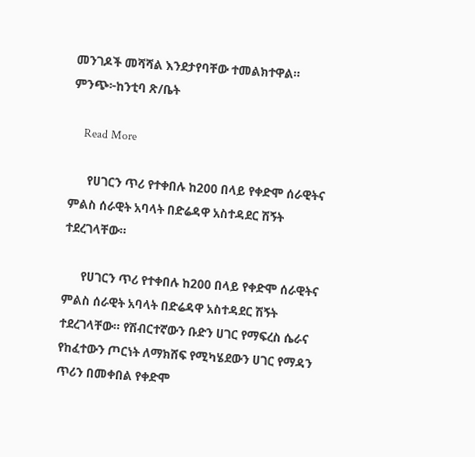መንገዶች መሻሻል እንደታየባቸው ተመልክተዋል። ምንጭ፦ከንቲባ ጽ/ቤት

    Read More

      የሀገርን ጥሪ የተቀበሉ ከ200 በላይ የቀድሞ ሰራዊትና ምልስ ሰራዊት አባላት በድሬዳዋ አስተዳደር ሽኝት ተደረገላቸው።

      የሀገርን ጥሪ የተቀበሉ ከ200 በላይ የቀድሞ ሰራዊትና ምልስ ሰራዊት አባላት በድሬዳዋ አስተዳደር ሽኝት ተደረገላቸው። የሽብርተኛውን ቡድን ሀገር የማፍረስ ሴራና የከፈተውን ጦርነት ለማክሸፍ የሚካሄደውን ሀገር የማዳን ጥሪን በመቀበል የቀድሞ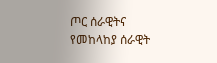ጦር ሰራዊትና የመከላከያ ሰራዊት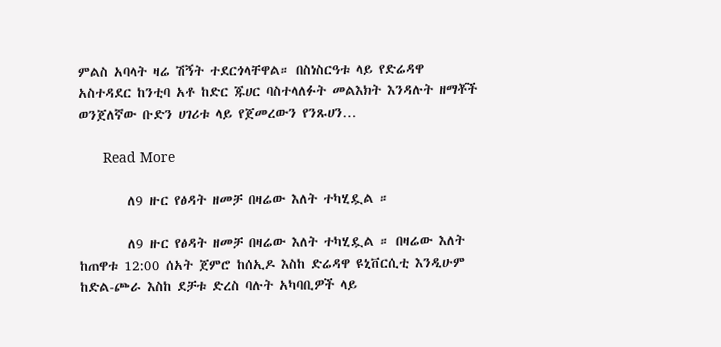ምልስ አባላት ዛሬ ሽኝት ተደርጎላቸዋል። በስነስርዓቱ ላይ የድሬዳዋ አስተዳደር ከንቲባ አቶ ከድር ጁሀር ባስተላለፉት መልእክት እንዳሉት ዘማቾች ወንጀለኛው ቡድን ሀገሪቱ ላይ የጀመረውን የንጹሀን…

      Read More

        ለ9 ዙር የፅዳት ዘመቻ በዛሬው እለት ተካሂዷል ።

        ለ9 ዙር የፅዳት ዘመቻ በዛሬው እለት ተካሂዷል ። በዛሬው እለት ከጠዋቱ 12:00 ሰአት ጀምሮ ከሰኢዶ እስከ ድሬዳዋ ዩኒቨርሲቲ እንዲሁም ከድል-ጮራ እስከ ደቻቱ ድረስ ባሉት አካባቢዎች ላይ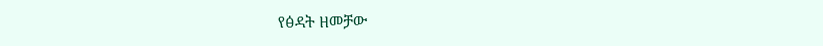የፅዳት ዘመቻው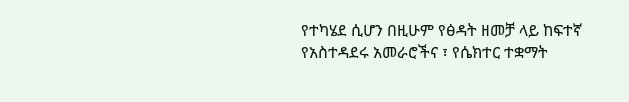የተካሄደ ሲሆን በዚሁም የፅዳት ዘመቻ ላይ ከፍተኛ የአስተዳደሩ አመራሮችና ፣ የሴክተር ተቋማት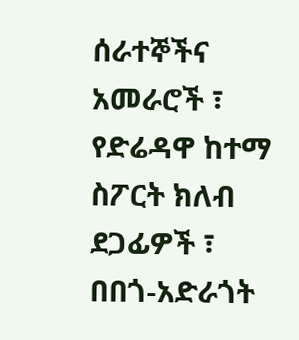ሰራተኞችና አመራሮች ፣ የድሬዳዋ ከተማ ስፖርት ክለብ ደጋፊዎች ፣ በበጎ-አድራጎት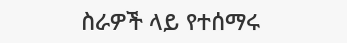ስራዎች ላይ የተሰማሩ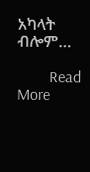አካላት ብሎም…

        Read More